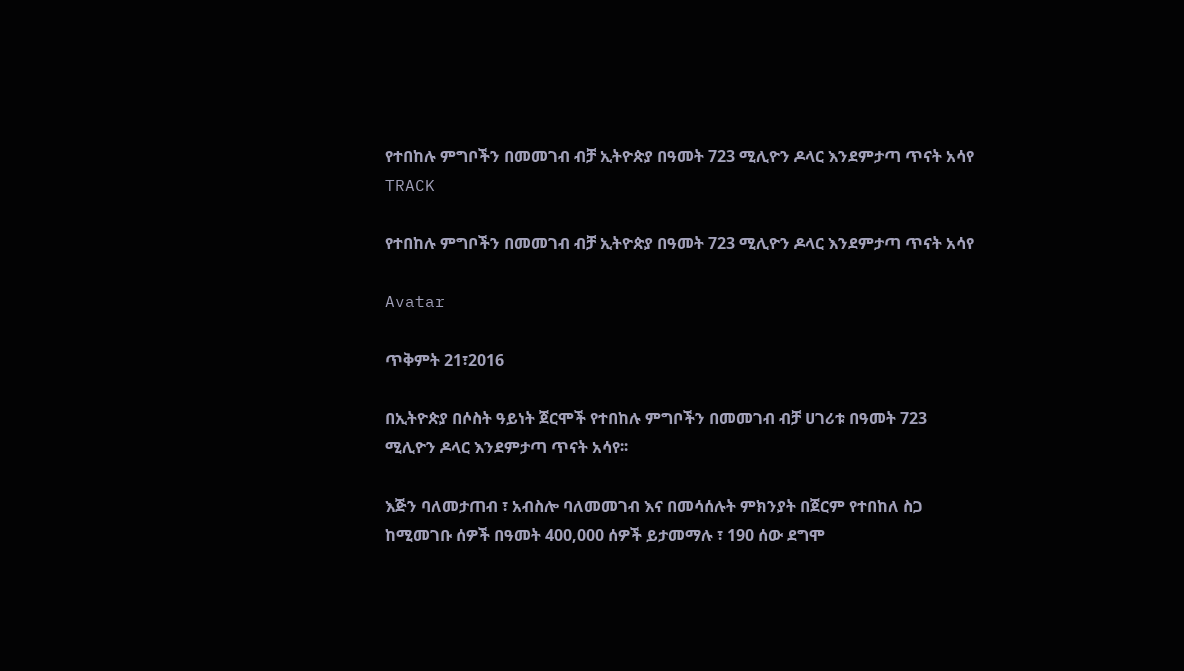የተበከሉ ምግቦችን በመመገብ ብቻ ኢትዮጵያ በዓመት 723 ሚሊዮን ዶላር እንደምታጣ ጥናት አሳየ
TRACK

የተበከሉ ምግቦችን በመመገብ ብቻ ኢትዮጵያ በዓመት 723 ሚሊዮን ዶላር እንደምታጣ ጥናት አሳየ

Avatar

ጥቅምት 21፣2016

በኢትዮጵያ በሶስት ዓይነት ጀርሞች የተበከሉ ምግቦችን በመመገብ ብቻ ሀገሪቱ በዓመት 723 ሚሊዮን ዶላር እንደምታጣ ጥናት አሳየ፡፡

እጅን ባለመታጠብ ፣ አብስሎ ባለመመገብ እና በመሳሰሉት ምክንያት በጀርም የተበከለ ስጋ ከሚመገቡ ሰዎች በዓመት 400,000 ሰዎች ይታመማሉ ፣ 190 ሰው ደግሞ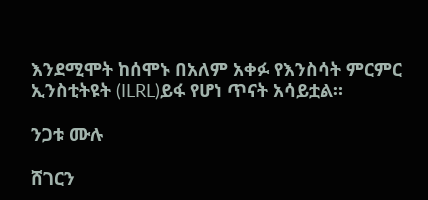እንደሚሞት ከሰሞኑ በአለም አቀፉ የእንስሳት ምርምር ኢንስቲትዩት (ILRL)ይፋ የሆነ ጥናት አሳይቷል።

ንጋቱ ሙሉ

ሸገርን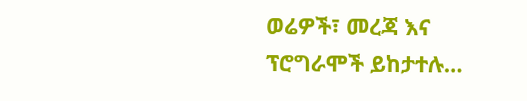ወሬዎች፣ መረጃ እና ፕሮግራሞች ይከታተሉ…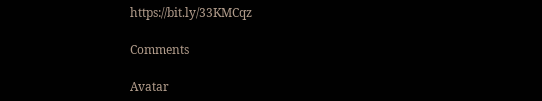https://bit.ly/33KMCqz

Comments

Avatar